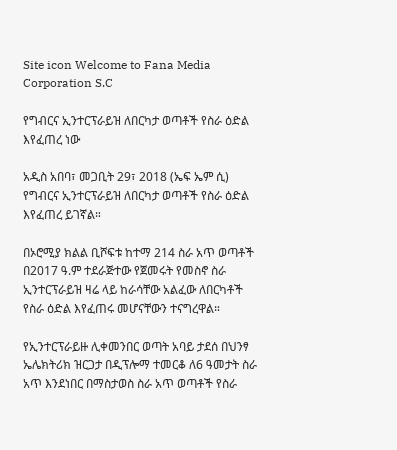Site icon Welcome to Fana Media Corporation S.C

የግብርና ኢንተርፕራይዝ ለበርካታ ወጣቶች የስራ ዕድል እየፈጠረ ነው

አዲስ አበባ፣ መጋቢት 29፣ 2018 (ኤፍ ኤም ሲ) የግብርና ኢንተርፕራይዝ ለበርካታ ወጣቶች የስራ ዕድል እየፈጠረ ይገኛል።

በኦሮሚያ ክልል ቢሾፍቱ ከተማ 214 ስራ አጥ ወጣቶች በ2017 ዓ.ም ተደራጅተው የጀመሩት የመስኖ ስራ ኢንተርፕራይዝ ዛሬ ላይ ከራሳቸው አልፈው ለበርካቶች የስራ ዕድል እየፈጠሩ መሆናቸውን ተናግረዋል።

የኢንተርፕራይዙ ሊቀመንበር ወጣት አባይ ታደሰ በህንፃ ኤሌክትሪክ ዝርጋታ በዲፕሎማ ተመርቆ ለ6 ዓመታት ስራ አጥ እንደነበር በማስታወስ ስራ አጥ ወጣቶች የስራ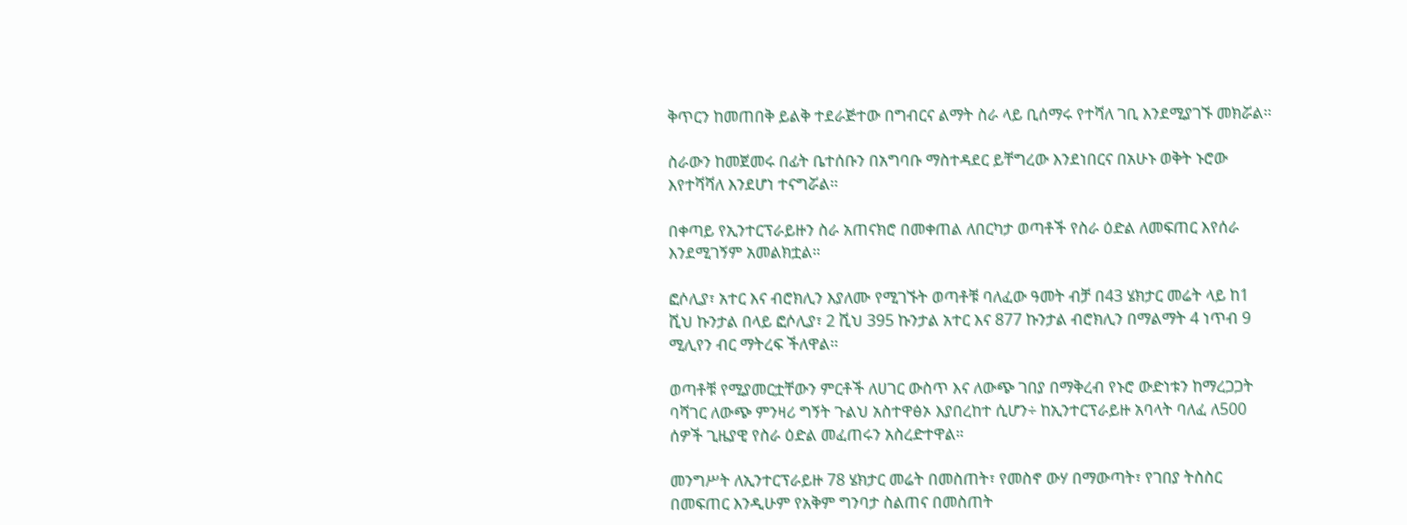ቅጥርን ከመጠበቅ ይልቅ ተደራጅተው በግብርና ልማት ስራ ላይ ቢሰማሩ የተሻለ ገቢ እንደሚያገኙ መክሯል፡፡

ስራውን ከመጀመሩ በፊት ቤተሰቡን በአግባቡ ማስተዳደር ይቸግረው እንደነበርና በአሁኑ ወቅት ኑሮው እየተሻሻለ እንደሆነ ተናግሯል፡፡

በቀጣይ የኢንተርፕራይዙን ስራ አጠናክሮ በመቀጠል ለበርካታ ወጣቶች የስራ ዕድል ለመፍጠር እየሰራ እንደሚገኝም አመልክቷል።

ፎሶሊያ፣ አተር እና ብሮክሊን እያለሙ የሚገኙት ወጣቶቹ ባለፈው ዓመት ብቻ በ43 ሄክታር መሬት ላይ ከ1 ሺህ ኩንታል በላይ ፎሶሊያ፣ 2 ሺህ 395 ኩንታል አተር እና 877 ኩንታል ብሮክሊን በማልማት 4 ነጥብ 9 ሚሊየን ብር ማትረፍ ችለዋል፡፡

ወጣቶቹ የሚያመርቷቸውን ምርቶች ለሀገር ውስጥ እና ለውጭ ገበያ በማቅረብ የኑሮ ውድነቱን ከማረጋጋት ባሻገር ለውጭ ምንዛሪ ግኝት ጉልህ አስተዋፅኦ እያበረከተ ሲሆን÷ ከኢንተርፕራይዙ አባላት ባለፈ ለ500 ሰዎች ጊዜያዊ የስራ ዕድል መፈጠሩን አስረድተዋል።

መንግሥት ለኢንተርፕራይዙ 78 ሄክታር መሬት በመስጠት፣ የመስኖ ውሃ በማውጣት፣ የገበያ ትስስር በመፍጠር እንዲሁም የአቅም ግንባታ ስልጠና በመስጠት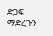ድጋፍ ማድረጉን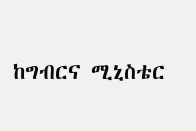ከግብርና ሚኒስቴር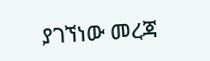ያገኘነው መረጃ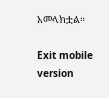አመላክቷል።

Exit mobile version